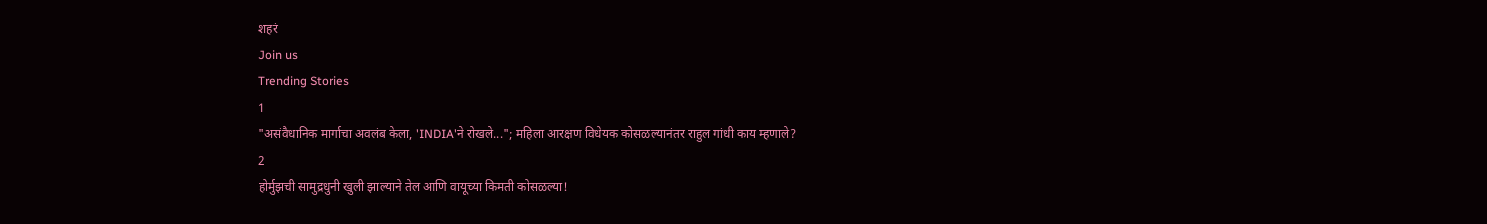शहरं
Join us
Trending Stories
1
"असंवैधानिक मार्गाचा अवलंब केला, 'INDIA'ने रोखले..."; महिला आरक्षण विधेयक कोसळल्यानंतर राहुल गांधी काय म्हणाले?
2
होर्मुझची सामुद्रधुनी खुली झाल्याने तेल आणि वायूच्या किमती कोसळल्या!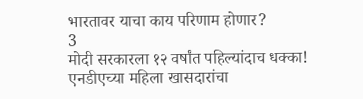भारतावर याचा काय परिणाम होणार?
3
मोदी सरकारला १२ वर्षांत पहिल्यांदाच धक्का! एनडीएच्या महिला खासदारांचा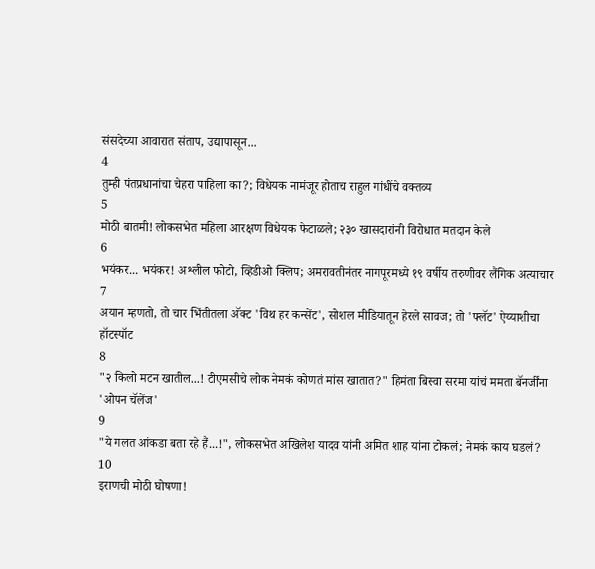संसदेच्या आवारात संताप, उद्यापासून...
4
तुम्ही पंतप्रधानांचा चेहरा पाहिला का?; विधेयक नामंजूर होताच राहुल गांधींचे वक्तव्य
5
मोठी बातमी! लोकसभेत महिला आरक्षण विधेयक फेटाळले; २३० खासदारांनी विरोधात मतदान केले
6
भयंकर... भयंकर! अश्लील फोटो, व्हिडीओ क्लिप; अमरावतीनंतर नागपूरमध्ये १९ वर्षीय तरुणीवर लैंगिक अत्याचार
7
अयान म्हणतो, तो चार भिंतीतला अ‍ॅक्ट 'विथ हर कन्सेंट', सोशल मीडियातून हेरले सावज; तो 'फ्लॅट' ऐय्याशीचा हॉटस्पॉट
8
"२ किलो मटन खातील...! टीएमसीचे लोक नेमकं कोणतं मांस खातात?" हिमंता बिस्वा सरमा यांचं ममता बॅनर्जींना 'ओपन चॅलेंज'
9
"ये गलत आंकडा बता रहे हैं...!", लोकसभेत अखिलेश यादव यांनी अमित शाह यांना टोकलं; नेमकं काय घडलं?
10
इराणची मोठी घोषणा!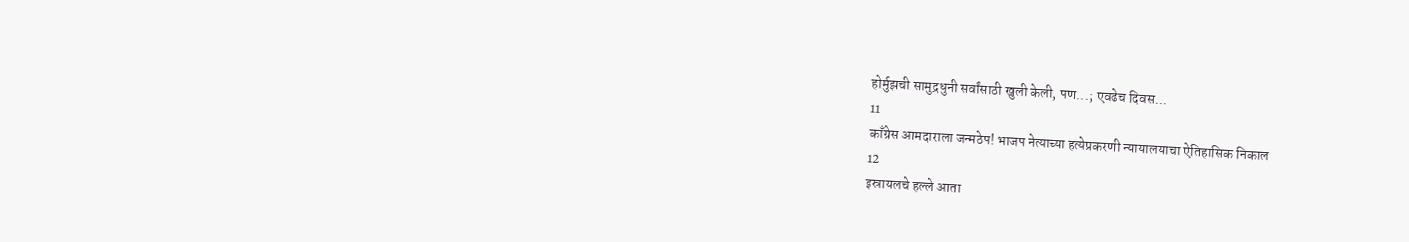होर्मुझची सामुद्रधुनी सर्वांसाठी खुली केली, पण...; एवढेच दिवस...
11
काँग्रेस आमदाराला जन्मठेप! भाजप नेत्याच्या हत्येप्रकरणी न्यायालयाचा ऐतिहासिक निकाल
12
इस्रायलचे हल्ले आता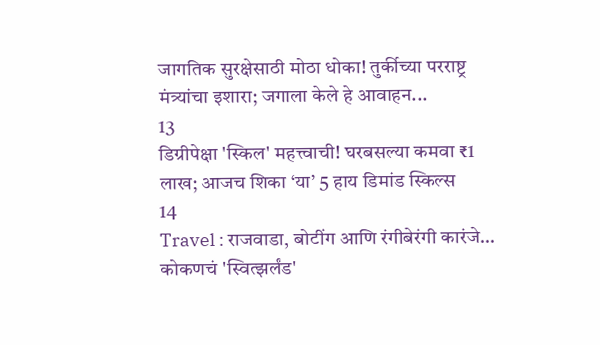जागतिक सुरक्षेसाठी मोठा धोका! तुर्कीच्या परराष्ट्र मंत्र्यांचा इशारा; जगाला केले हे आवाहन...
13
डिग्रीपेक्षा 'स्किल' महत्त्वाची! घरबसल्या कमवा ₹1 लाख; आजच शिका ‘या’ 5 हाय डिमांड स्किल्स
14
Travel : राजवाडा, बोटींग आणि रंगीबेरंगी कारंजे… कोकणचं 'स्वित्झर्लंड'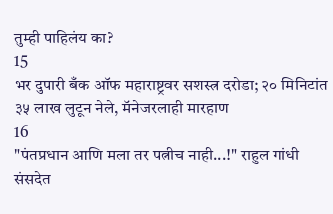तुम्ही पाहिलंय का?
15
भर दुपारी बँक ऑफ महाराष्ट्रवर सशस्त्र दरोडा; २० मिनिटांत ३५ लाख लुटून नेले, मॅनेजरलाही मारहाण
16
"पंतप्रधान आणि मला तर पत्नीच नाही...!" राहुल गांधी संसदेत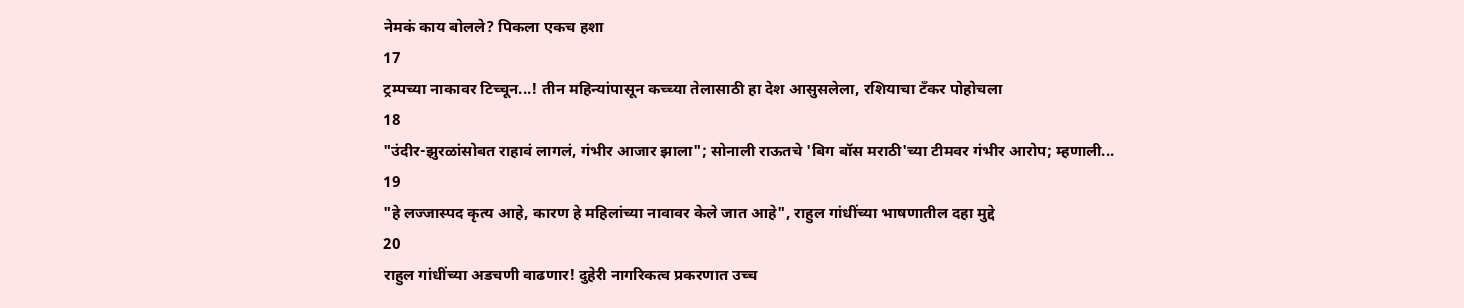नेमकं काय बोलले? पिकला एकच हशा
17
ट्रम्पच्या नाकावर टिच्चून...! तीन महिन्यांपासून कच्च्या तेलासाठी हा देश आसुसलेला, रशियाचा टँकर पोहोचला
18
"उंदीर-झुरळांसोबत राहावं लागलं, गंभीर आजार झाला"; सोनाली राऊतचे 'बिग बॉस मराठी'च्या टीमवर गंभीर आरोप; म्हणाली...
19
"हे लज्जास्पद कृत्य आहे, कारण हे महिलांच्या नावावर केले जात आहे", राहुल गांधींच्या भाषणातील दहा मुद्दे
20
राहुल गांधींच्या अडचणी वाढणार! दुहेरी नागरिकत्व प्रकरणात उच्च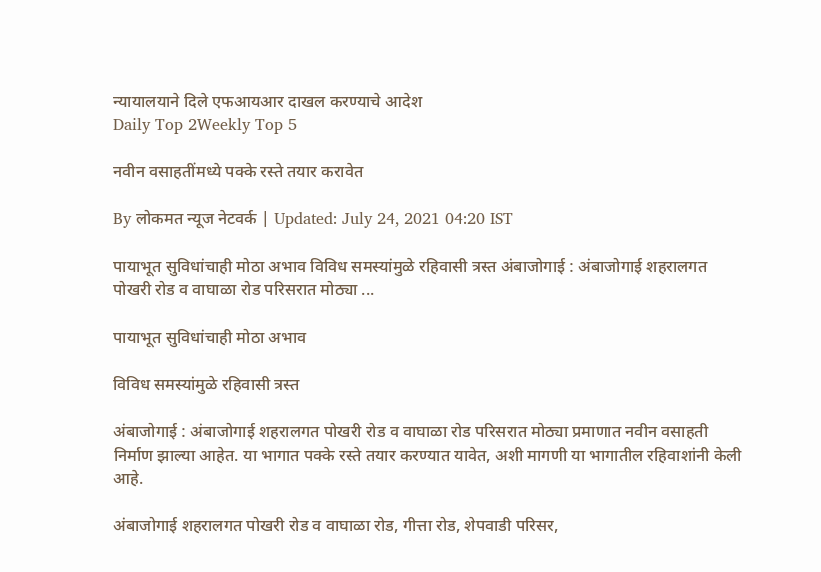न्यायालयाने दिले एफआयआर दाखल करण्याचे आदेश
Daily Top 2Weekly Top 5

नवीन वसाहतींमध्ये पक्के रस्ते तयार करावेत

By लोकमत न्यूज नेटवर्क | Updated: July 24, 2021 04:20 IST

पायाभूत सुविधांचाही मोठा अभाव विविध समस्यांमुळे रहिवासी त्रस्त अंबाजोगाई : अंबाजोगाई शहरालगत पोखरी रोड व वाघाळा रोड परिसरात मोठ्या ...

पायाभूत सुविधांचाही मोठा अभाव

विविध समस्यांमुळे रहिवासी त्रस्त

अंबाजोगाई : अंबाजोगाई शहरालगत पोखरी रोड व वाघाळा रोड परिसरात मोठ्या प्रमाणात नवीन वसाहती निर्माण झाल्या आहेत. या भागात पक्के रस्ते तयार करण्यात यावेत, अशी मागणी या भागातील रहिवाशांनी केली आहे.

अंबाजोगाई शहरालगत पोखरी रोड व वाघाळा रोड, गीत्ता रोड, शेपवाडी परिसर,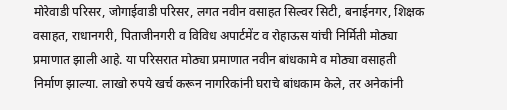मोरेवाडी परिसर, जोगाईवाडी परिसर, लगत नवीन वसाहत सिल्वर सिटी, बनाईनगर, शिक्षक वसाहत, राधानगरी, पिताजीनगरी व विविध अपार्टमेंट व रोहाऊस यांची निर्मिती मोठ्या प्रमाणात झाली आहे. या परिसरात मोठ्या प्रमाणात नवीन बांधकामे व मोठ्या वसाहती निर्माण झाल्या. लाखो रुपये खर्च करून नागरिकांनी घराचे बांधकाम केले, तर अनेकांनी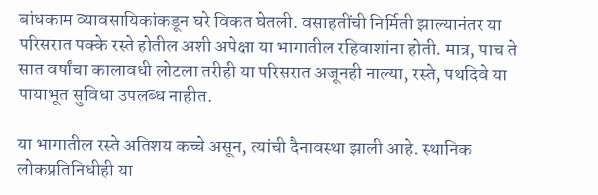बांधकाम व्यावसायिकांकडून घरे विकत घेतली. वसाहतींची निर्मिती झाल्यानंतर या परिसरात पक्के रस्ते होतील अशी अपेक्षा या भागातील रहिवाशांना होती. मात्र, पाच ते सात वर्षांचा कालावधी लोटला तरीही या परिसरात अजूनही नाल्या, रस्ते, पथदिवे या पायाभूत सुविधा उपलब्ध नाहीत.

या भागातील रस्ते अतिशय कच्चे असून, त्यांची दैनावस्था झाली आहे. स्थानिक लोकप्रतिनिधीही या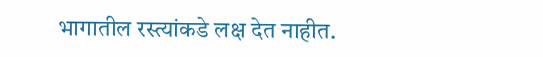भागातील रस्त्यांकडे लक्ष देत नाहीत.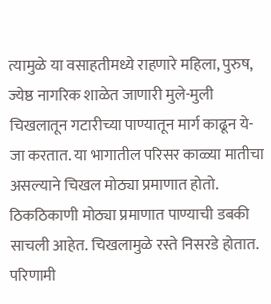त्यामुळे या वसाहतीमध्ये राहणारे महिला, पुरुष, ज्येष्ठ नागरिक शाळेत जाणारी मुले-मुली चिखलातून गटारीच्या पाण्यातून मार्ग काढून ये-जा करतात. या भागातील परिसर काळ्या मातीचा असल्याने चिखल मोठ्या प्रमाणात होतो. ठिकठिकाणी मोठ्या प्रमाणात पाण्याची डबकी साचली आहेत. चिखलामुळे रस्ते निसरडे होतात. परिणामी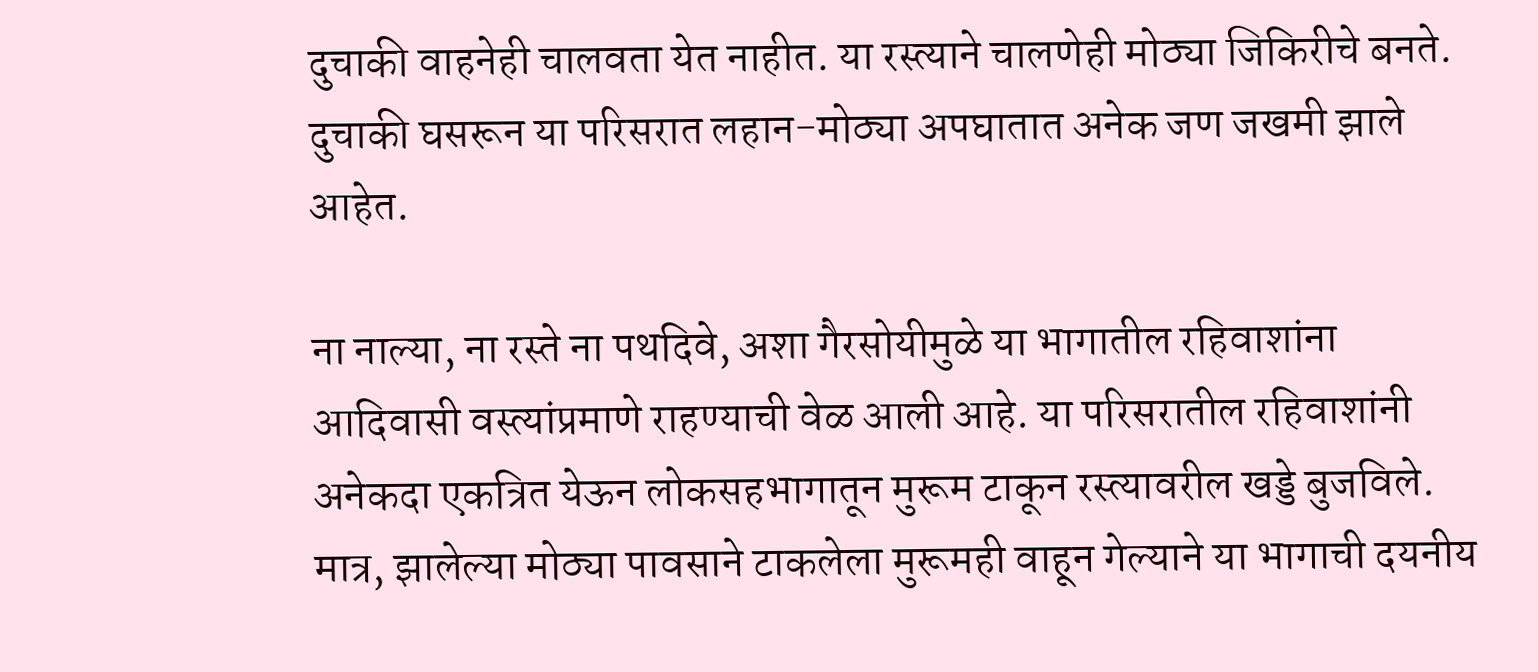दुचाकी वाहनेही चालवता येत नाहीत. या रस्त्याने चालणेही मोठ्या जिकिरीचे बनते. दुचाकी घसरून या परिसरात लहान-मोठ्या अपघातात अनेक जण जखमी झाले आहेत.

ना नाल्या, ना रस्ते ना पथदिवे, अशा गैरसोयीमुळे या भागातील रहिवाशांना आदिवासी वस्त्यांप्रमाणे राहण्याची वेळ आली आहे. या परिसरातील रहिवाशांनी अनेकदा एकत्रित येऊन लोकसहभागातून मुरूम टाकून रस्त्यावरील खड्डे बुजविले. मात्र, झालेल्या मोठ्या पावसाने टाकलेला मुरूमही वाहून गेल्याने या भागाची दयनीय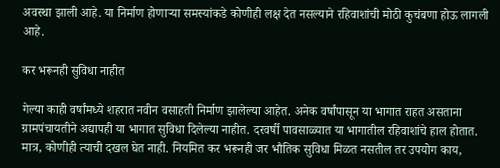अवस्था झाली आहे. या निर्माण होणाऱ्या समस्यांकडे कोणीही लक्ष देत नसल्याने रहिवाशांची मोठी कुचंबणा होऊ लागली आहे.

कर भरूनही सुविधा नाहीत

गेल्या काही वर्षांमध्ये शहरात नवीन वसाहती निर्माण झालेल्या आहेत. अनेक वर्षांपासून या भागात राहत असताना ग्रामपंचायतीने अद्यापही या भागात सुविधा दिलेल्या नाहीत. दरवर्षी पावसाळ्यात या भागातील रहिवाशांचे हाल होतात. मात्र, कोणीही त्याची दखल घेत नाही. नियमित कर भरूनही जर भौतिक सुविधा मिळत नसतील तर उपयोग काय,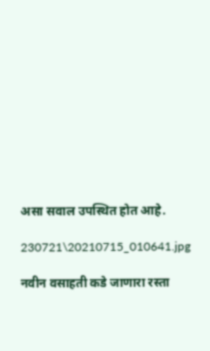असा सवाल उपस्थित होत आहे.

230721\20210715_010641.jpg

नवीन वसाहती कडे जाणारा रस्ता